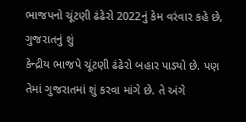ભાજપનો ચૂંટણી ઢંઢેરો 2022નું કેમ વરંવાર કહે છે, ગુજરાતનું શું
કેન્દ્રીય ભાજપે ચૂંટણી ઢંઢેરો બહાર પાડ્યો છે. પણ તેમાં ગુજરાતમાં શું કરવા માંગે છે. તે અંગે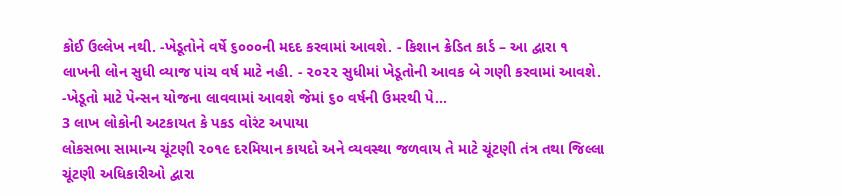કોઈ ઉલ્લેખ નથી. -ખેડૂતોને વર્ષે ૬૦૦૦ની મદદ કરવામાં આવશે. - કિશાન ક્રેડિત કાર્ડ – આ દ્વારા ૧ લાખની લોન સુધી વ્યાજ પાંચ વર્ષ માટે નહી. - ૨૦૨૨ સુધીમાં ખેડૂતોની આવક બે ગણી કરવામાં આવશે. -ખેડૂતો માટે પેન્સન યોજના લાવવામાં આવશે જેમાં ૬૦ વર્ષની ઉમરથી પે...
3 લાખ લોકોની અટકાયત કે પકડ વોરંટ અપાયા
લોકસભા સામાન્ય ચૂંટણી ૨૦૧૯ દરમિયાન કાયદો અને વ્યવસ્થા જળવાય તે માટે ચૂંટણી તંત્ર તથા જિલ્લા ચૂંટણી અધિકારીઓ દ્વારા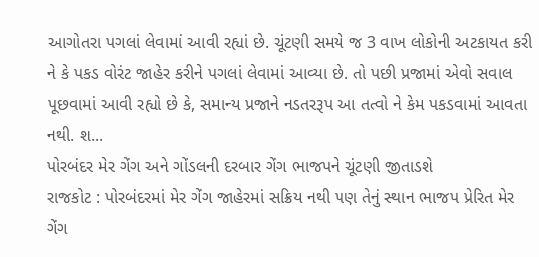આગોતરા પગલાં લેવામાં આવી રહ્યાં છે. ચૂંટણી સમયે જ 3 વાખ લોકોની અટકાયત કરી ને કે પકડ વોરંટ જાહેર કરીને પગલાં લેવામાં આવ્યા છે. તો પછી પ્રજામાં એવો સવાલ પૂછવામાં આવી રહ્યો છે કે, સમાન્ય પ્રજાને નડતરરૂપ આ તત્વો ને કેમ પકડવામાં આવતા નથી. શ...
પોરબંદર મેર ગેંગ અને ગોંડલની દરબાર ગેંગ ભાજપને ચૂંટણી જીતાડશે
રાજકોટ : પોરબંદરમાં મેર ગેંગ જાહેરમાં સક્રિય નથી પણ તેનું સ્થાન ભાજપ પ્રેરિત મેર ગેંગ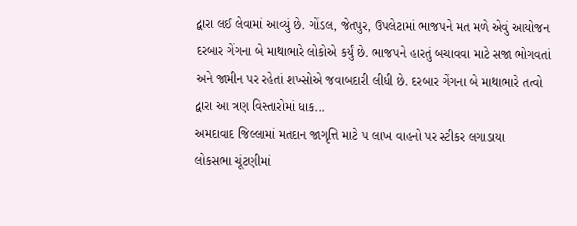દ્વારા લઈ લેવામાં આવ્યું છે. ગોંડલ, જેતપુર, ઉપલેટામાં ભાજપને મત મળે એવું આયોજન દરબાર ગેંગના બે માથાભારે લોકોએ કર્યું છે. ભાજપને હારતું બચાવવા માટે સજા ભોગવતાં અને જામીન પર રહેતાં શખ્સોએ જવાબદારી લીધી છે. દરબાર ગેંગના બે માથાભારે તત્વો દ્વારા આ ત્રણ વિસ્તારોમાં ધાક...
અમદાવાદ જિલ્લામાં મતદાન જાગૃત્તિ માટે ૫ લાખ વાહનો પર સ્ટીકર લગાડાયા
લોકસભા ચૂંટણીમાં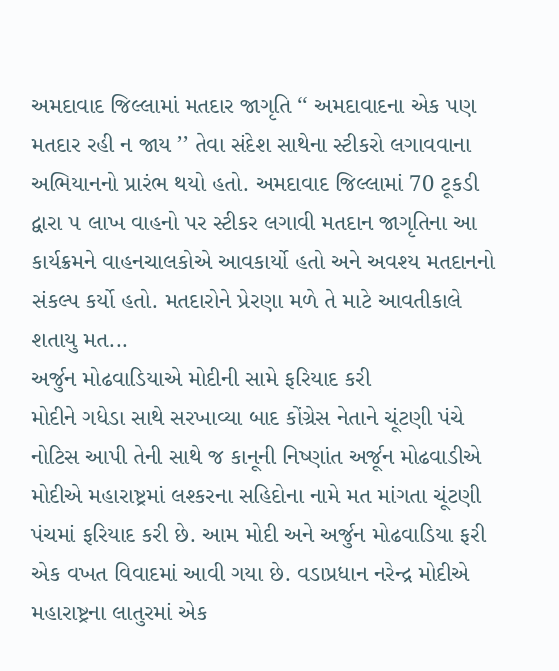અમદાવાદ જિલ્લામાં મતદાર જાગૃતિ ‘‘ અમદાવાદના એક પણ મતદાર રહી ન જાય ’’ તેવા સંદેશ સાથેના સ્ટીકરો લગાવવાના અભિયાનનો પ્રારંભ થયો હતો. અમદાવાદ જિલ્લામાં 70 ટૂકડી દ્વારા ૫ લાખ વાહનો પર સ્ટીકર લગાવી મતદાન જાગૃતિના આ કાર્યક્રમને વાહનચાલકોએ આવકાર્યો હતો અને અવશ્ય મતદાનનો સંકલ્પ કર્યો હતો. મતદારોને પ્રેરણા મળે તે માટે આવતીકાલે શતાયુ મત...
અર્જુન મોઢવાડિયાએ મોદીની સામે ફરિયાદ કરી
મોદીને ગધેડા સાથે સરખાવ્યા બાદ કોંગ્રેસ નેતાને ચૂંટણી પંચે નોટિસ આપી તેની સાથે જ કાનૂની નિષ્ણાંત અર્જૂન મોઢવાડીએ મોદીએ મહારાષ્ટ્રમાં લશ્કરના સહિદોના નામે મત માંગતા ચૂંટણી પંચમાં ફરિયાદ કરી છે. આમ મોદી અને અર્જુન મોઢવાડિયા ફરી એક વખત વિવાદમાં આવી ગયા છે. વડાપ્રધાન નરેન્દ્ર મોદીએ મહારાષ્ટ્રના લાતુરમાં એક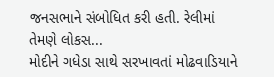જનસભાને સંબોધિત કરી હતી. રેલીમાં તેમણે લોકસ...
મોદીને ગધેડા સાથે સરખાવતાં મોઢવાડિયાને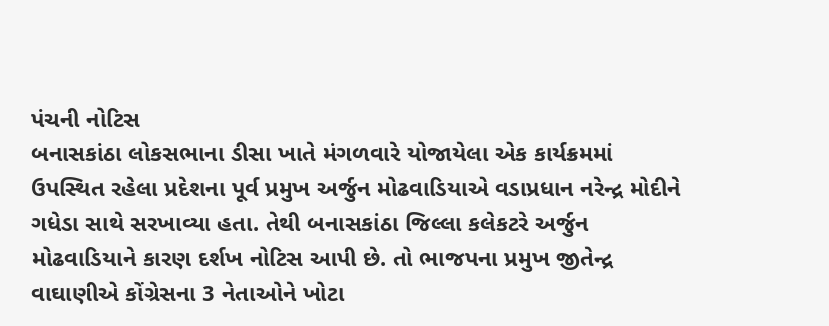પંચની નોટિસ
બનાસકાંઠા લોકસભાના ડીસા ખાતે મંગળવારે યોજાયેલા એક કાર્યક્રમમાં ઉપસ્થિત રહેલા પ્રદેશના પૂર્વ પ્રમુખ અર્જુન મોઢવાડિયાએ વડાપ્રધાન નરેન્દ્ર મોદીને ગધેડા સાથે સરખાવ્યા હતા. તેથી બનાસકાંઠા જિલ્લા કલેકટરે અર્જુન મોઢવાડિયાને કારણ દર્શખ નોટિસ આપી છે. તો ભાજપના પ્રમુખ જીતેન્દ્ર વાઘાણીએ કોંગ્રેસના 3 નેતાઓને ખોટા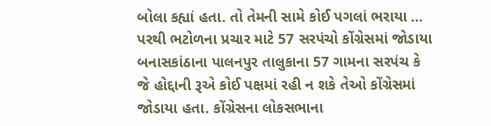બોલા કહ્યાં હતા. તો તેમની સામે કોઈ પગલાં ભરાયા ...
પરથી ભટોળના પ્રચાર માટે 57 સરપંચો કોંગ્રેસમાં જોડાયા
બનાસકાંઠાના પાલનપુર તાલુકાના 57 ગામના સરપંચ કે જે હોદ્દાની રૂએ કોઈ પક્ષમાં રહી ન શકે તેઓ કોંગ્રેસમાં જોડાયા હતા. કોંગ્રેસના લોકસભાના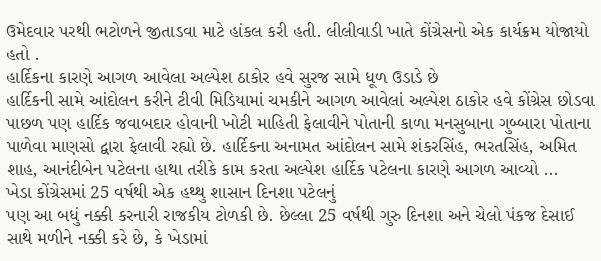ઉમેદવાર પરથી ભટોળને જીતાડવા માટે હાંકલ કરી હતી. લીલીવાડી ખાતે કોંગ્રેસનો એક કાર્યક્રમ યોજાયો હતો .
હાર્દિકના કારણે આગળ આવેલા અલ્પેશ ઠાકોર હવે સુરજ સામે ધૂળ ઉડાડે છે
હાર્દિકની સામે આંદોલન કરીને ટીવી મિડિયામાં ચમકીને આગળ આવેલાં અલ્પેશ ઠાકોર હવે કોંગ્રેસ છોડવા પાછળ પણ હાર્દિક જવાબદાર હોવાની ખોટી માહિતી ફેલાવીને પોતાની કાળા મનસુબાના ગુબ્બારા પોતાના પાળેવા માણસો દ્વારા ફેલાવી રહ્યો છે. હાર્દિકના અનામત આંદોલન સામે શંકરસિંહ, ભરતસિંહ, અમિત શાહ, આનંદીબેન પટેલના હાથા તરીકે કામ કરતા અલ્પેશ હાર્દિક પટેલના કારણે આગળ આવ્યો ...
ખેડા કોંગ્રેસમાં 25 વર્ષથી એક હથ્થુ શાસાન દિનશા પટેલનું
પણ આ બધું નક્કી કરનારી રાજકીય ટોળકી છે. છેલ્લા 25 વર્ષથી ગુરુ દિનશા અને ચેલો પંકજ દેસાઈ સાથે મળીને નક્કી કરે છે, કે ખેડામાં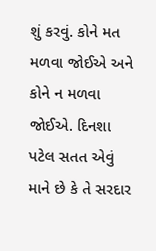શું કરવું. કોને મત મળવા જોઈએ અને કોને ન મળવા જોઈએ. દિનશા પટેલ સતત એવું માને છે કે તે સરદાર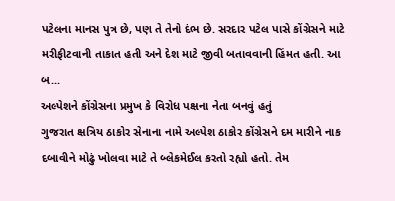પટેલના માનસ પુત્ર છે, પણ તે તેનો દંભ છે. સરદાર પટેલ પાસે કોંગ્રેસને માટે મરીફીટવાની તાકાત હતી અને દેશ માટે જીવી બતાવવાની હિંમત હતી. આ બ...
અલ્પેશને કોંગ્રેસના પ્રમુખ કે વિરોધ પક્ષના નેતા બનવું હતું
ગુજરાત ક્ષત્રિય ઠાકોર સેનાના નામે અલ્પેશ ઠાકોર કોંગ્રેસને દમ મારીને નાક દબાવીને મોઢું ખોલવા માટે તે બ્લેકમેઈલ કરતો રહ્યો હતો. તેમ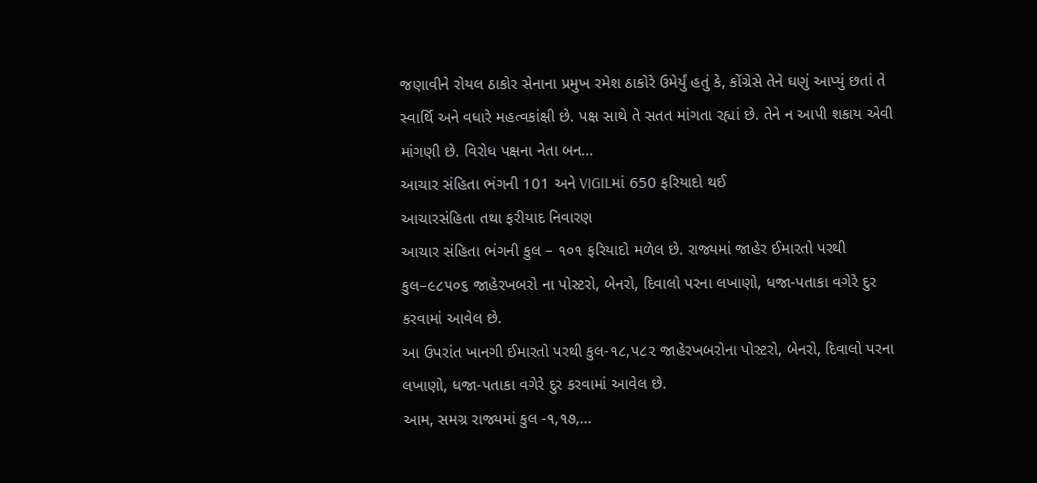જણાવીને રોયલ ઠાકોર સેનાના પ્રમુખ રમેશ ઠાકોરે ઉમેર્યું હતું કે, કોંગ્રેસે તેને ઘણું આપ્યું છતાં તે સ્વાર્થિ અને વધારે મહત્વકાંક્ષી છે. પક્ષ સાથે તે સતત માંગતા રહ્યાં છે. તેને ન આપી શકાય એવી માંગણી છે. વિરોધ પક્ષના નેતા બન...
આચાર સંહિતા ભંગની 101 અને VIGILમાં 650 ફરિયાદો થઈ
આચારસંહિતા તથા ફરીયાદ નિવારણ
આચાર સંહિતા ભંગની કુલ – ૧૦૧ ફરિયાદો મળેલ છે. રાજ્યમાં જાહેર ઈમારતો પરથી કુલ–૯૮૫૦૬ જાહેરખબરો ના પોસ્ટરો, બેનરો, દિવાલો પરના લખાણો, ધજા-પતાકા વગેરે દુર કરવામાં આવેલ છે.
આ ઉપરાંત ખાનગી ઈમારતો પરથી કુલ-૧૮,૫૮૨ જાહેરખબરોના પોસ્ટરો, બેનરો, દિવાલો પરના લખાણો, ધજા-પતાકા વગેરે દુર કરવામાં આવેલ છે.
આમ, સમગ્ર રાજ્યમાં કુલ -૧,૧૭,...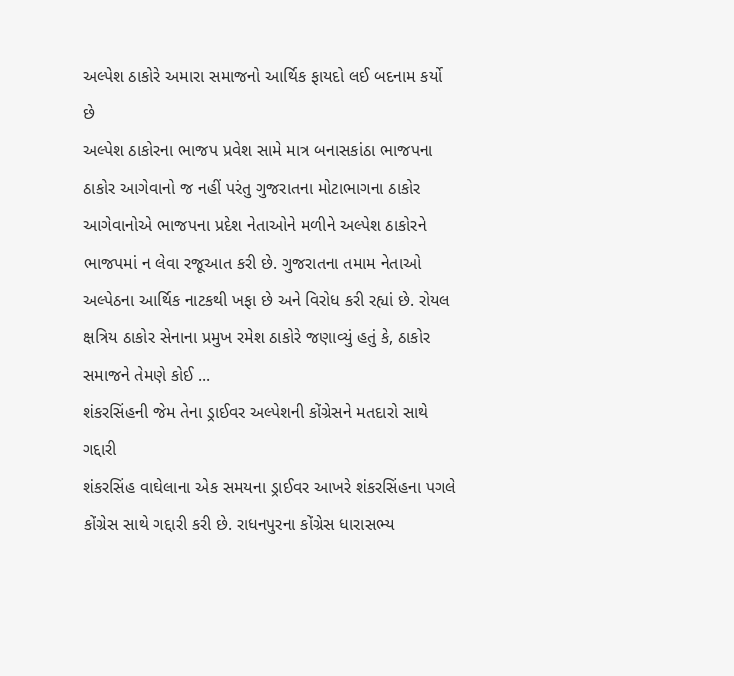અલ્પેશ ઠાકોરે અમારા સમાજનો આર્થિક ફાયદો લઈ બદનામ કર્યો છે
અલ્પેશ ઠાકોરના ભાજપ પ્રવેશ સામે માત્ર બનાસકાંઠા ભાજપના ઠાકોર આગેવાનો જ નહીં પરંતુ ગુજરાતના મોટાભાગના ઠાકોર આગેવાનોએ ભાજપના પ્રદેશ નેતાઓને મળીને અલ્પેશ ઠાકોરને ભાજપમાં ન લેવા રજૂઆત કરી છે. ગુજરાતના તમામ નેતાઓ અલ્પેઠના આર્થિક નાટકથી ખફા છે અને વિરોધ કરી રહ્યાં છે. રોયલ ક્ષત્રિય ઠાકોર સેનાના પ્રમુખ રમેશ ઠાકોરે જણાવ્યું હતું કે, ઠાકોર સમાજને તેમણે કોઈ ...
શંકરસિંહની જેમ તેના ડ્રાઈવર અલ્પેશની કોંગ્રેસને મતદારો સાથે ગદ્દારી
શંકરસિંહ વાઘેલાના એક સમયના ડ્રાઈવર આખરે શંકરસિંહના પગલે કોંગ્રેસ સાથે ગદ્દારી કરી છે. રાધનપુરના કોંગ્રેસ ધારાસભ્ય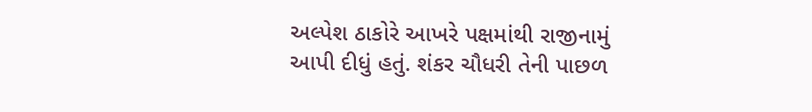અલ્પેશ ઠાકોરે આખરે પક્ષમાંથી રાજીનામું આપી દીધું હતું. શંકર ચૌધરી તેની પાછળ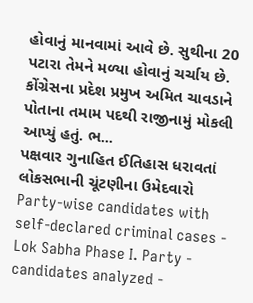હોવાનું માનવામાં આવે છે. સુથીના 20 પટારા તેમને મળ્યા હોવાનું ચર્ચાય છે. કોંગ્રેસના પ્રદેશ પ્રમુખ અમિત ચાવડાને પોતાના તમામ પદથી રાજીનામું મોકલી આપ્યું હતું. ભ...
પક્ષવાર ગુનાહિત ઈતિહાસ ધરાવતાં લોકસભાની ચૂંટણીના ઉમેદવારો
Party-wise candidates with self-declared criminal cases - Lok Sabha Phase I. Party - candidates analyzed -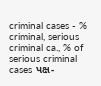criminal cases - % criminal, serious criminal ca., % of serious criminal cases પક્ષ-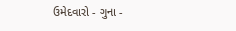ઉમેદવારો - ગુના -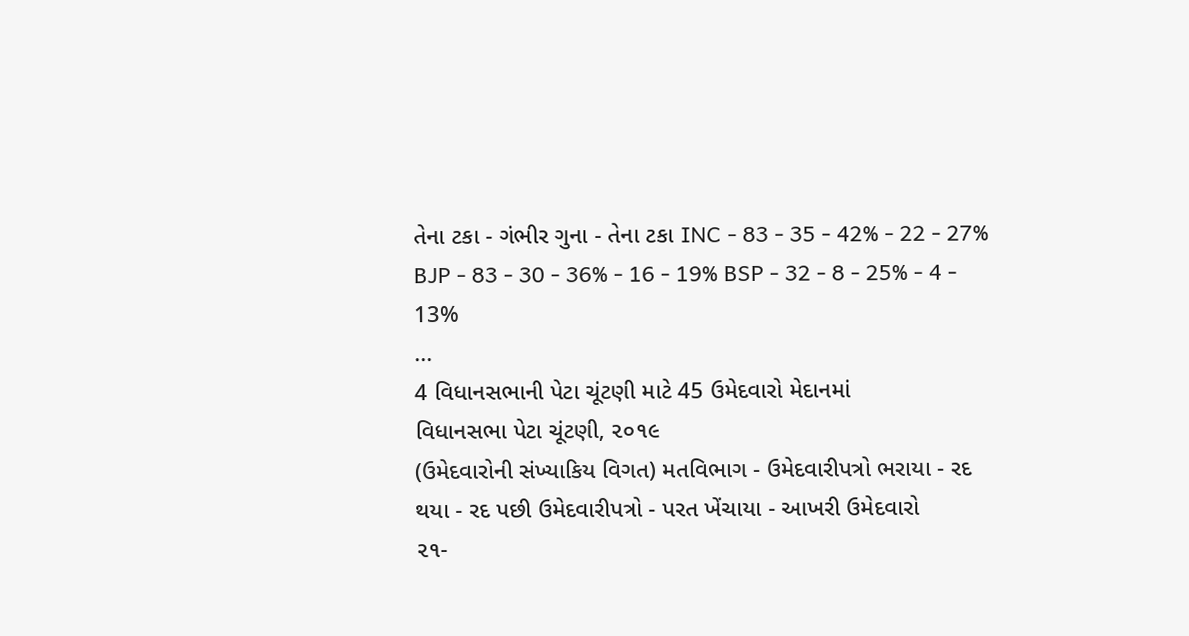તેના ટકા - ગંભીર ગુના - તેના ટકા INC - 83 - 35 - 42% - 22 - 27% BJP - 83 - 30 - 36% - 16 - 19% BSP - 32 - 8 - 25% - 4 - 13%
...
4 વિધાનસભાની પેટા ચૂંટણી માટે 45 ઉમેદવારો મેદાનમાં
વિધાનસભા પેટા ચૂંટણી, ૨૦૧૯
(ઉમેદવારોની સંખ્યાકિય વિગત) મતવિભાગ - ઉમેદવારીપત્રો ભરાયા - રદ થયા - રદ પછી ઉમેદવારીપત્રો - પરત ખેંચાયા - આખરી ઉમેદવારો
૨૧-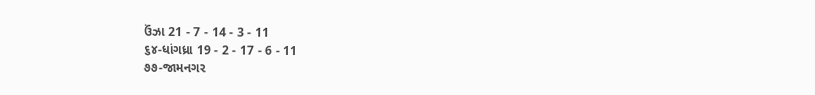ઉંઝા 21 - 7 - 14 - 3 - 11
૬૪-ધાંગધ્રા 19 - 2 - 17 - 6 - 11
૭૭-જામનગર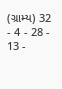(ગ્રામ્ય) 32 - 4 - 28 - 13 -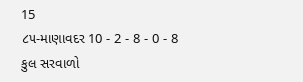15
૮૫-માણાવદર 10 - 2 - 8 - 0 - 8
કુલ સરવાળો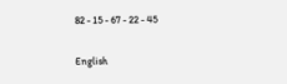82 - 15 - 67 - 22 - 45

English